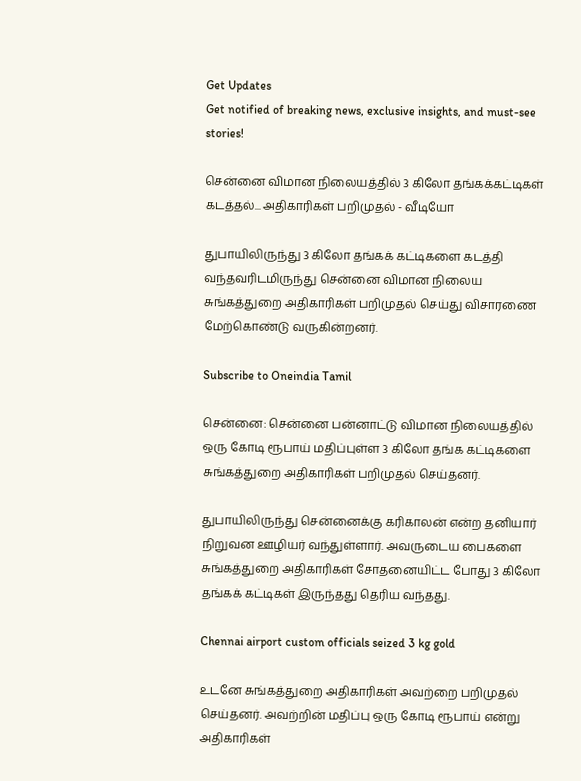Get Updates
Get notified of breaking news, exclusive insights, and must-see stories!

சென்னை விமான நிலையத்தில் 3 கிலோ தங்கக்கட்டிகள் கடத்தல்... அதிகாரிகள் பறிமுதல் - வீடியோ

துபாயிலிருந்து 3 கிலோ தங்கக் கட்டிகளை கடத்தி வந்தவரிடமிருந்து சென்னை விமான நிலைய சுங்கத்துறை அதிகாரிகள் பறிமுதல் செய்து விசாரணை மேற்கொண்டு வருகின்றனர்.

Subscribe to Oneindia Tamil

சென்னை: சென்னை பன்னாட்டு விமான நிலையத்தில் ஒரு கோடி ரூபாய் மதிப்புள்ள 3 கிலோ தங்க கட்டிகளை சுங்கத்துறை அதிகாரிகள் பறிமுதல் செய்தனர்.

துபாயிலிருந்து சென்னைக்கு கரிகாலன் என்ற தனியார் நிறுவன ஊழியர் வந்துள்ளார். அவருடைய பைகளை சுங்கத்துறை அதிகாரிகள் சோதனையிட்ட போது 3 கிலோ தங்கக் கட்டிகள் இருந்தது தெரிய வந்தது.

Chennai airport custom officials seized 3 kg gold

உடனே சுங்கத்துறை அதிகாரிகள் அவற்றை பறிமுதல் செய்தனர். அவற்றின் மதிப்பு ஒரு கோடி ரூபாய் என்று அதிகாரிகள்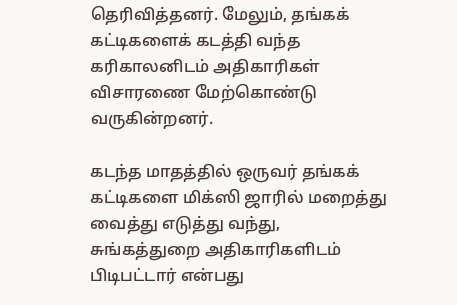தெரிவித்தனர். மேலும், தங்கக் கட்டிகளைக் கடத்தி வந்த கரிகாலனிடம் அதிகாரிகள் விசாரணை மேற்கொண்டு வருகின்றனர்.

கடந்த மாதத்தில் ஒருவர் தங்கக் கட்டிகளை மிக்ஸி ஜாரில் மறைத்து வைத்து எடுத்து வந்து, சுங்கத்துறை அதிகாரிகளிடம் பிடிபட்டார் என்பது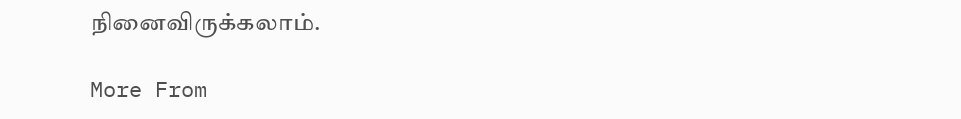நினைவிருக்கலாம்.

More From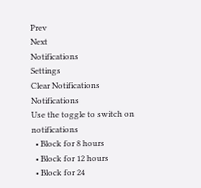Prev
Next
Notifications
Settings
Clear Notifications
Notifications
Use the toggle to switch on notifications
  • Block for 8 hours
  • Block for 12 hours
  • Block for 24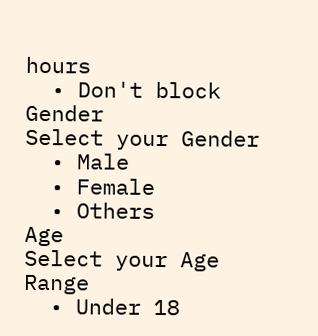hours
  • Don't block
Gender
Select your Gender
  • Male
  • Female
  • Others
Age
Select your Age Range
  • Under 18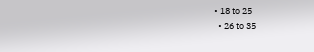• 18 to 25
  • 26 to 35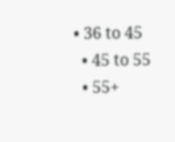• 36 to 45
  • 45 to 55
  • 55+